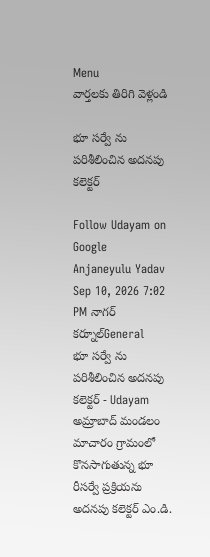Menu
వార్తలకు తిరిగి వెళ్లండి

భూ సర్వే ను పరిశీలించిన అదనపు కలెక్టర్

Follow Udayam on Google
Anjaneyulu Yadav Sep 10, 2026 7:02 PM నాగర్ కర్నూల్General
భూ సర్వే ను పరిశీలించిన అదనపు కలెక్టర్ - Udayam
అమ్రాబాద్ మండలం మాచారం గ్రామంలో కొనసాగుతున్న భూ రీసర్వే ప్రక్రియను అదనపు కలెక్టర్ ఎం.డి.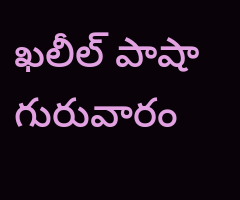ఖలీల్ పాషా గురువారం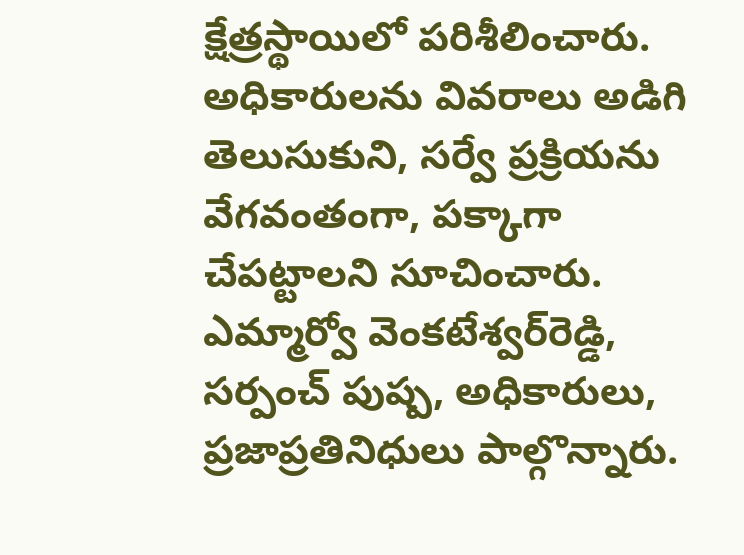క్షేత్రస్థాయిలో పరిశీలించారు. అధికారులను వివరాలు అడిగి తెలుసుకుని, సర్వే ప్రక్రియను వేగవంతంగా, పక్కాగా చేపట్టాలని సూచించారు. ఎమ్మార్వో వెంకటేశ్వర్‌రెడ్డి, సర్పంచ్ పుష్ప, అధికారులు, ప్రజాప్రతినిధులు పాల్గొన్నారు.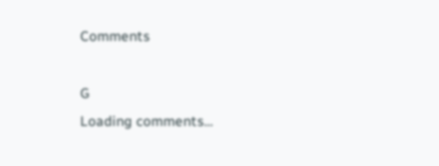Comments

G
Loading comments...